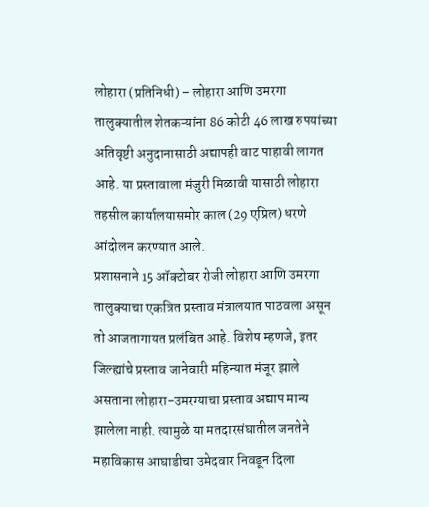लोहारा (प्रतिनिधी) – लोहारा आणि उमरगा तालुक्यातील शेतकऱ्यांना 86 कोटी 46 लाख रुपयांच्या अतिवृष्टी अनुदानासाठी अद्यापही वाट पाहावी लागत आहे. या प्रस्तावाला मंजुरी मिळावी यासाठी लोहारा तहसील कार्यालयासमोर काल (29 एप्रिल) धरणे आंदोलन करण्यात आले.
प्रशासनाने 15 ऑक्टोबर रोजी लोहारा आणि उमरगा तालुक्याचा एकत्रित प्रस्ताव मंत्रालयात पाठवला असून तो आजतागायत प्रलंबित आहे. विशेष म्हणजे, इतर जिल्ह्यांचे प्रस्ताव जानेवारी महिन्यात मंजूर झाले असताना लोहारा-उमरग्याचा प्रस्ताव अद्याप मान्य झालेला नाही. त्यामुळे या मतदारसंघातील जनतेने महाविकास आघाडीचा उमेदवार निवडून दिला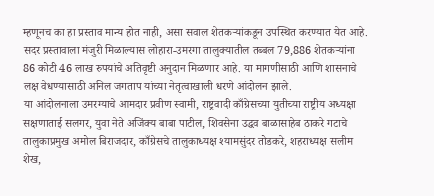म्हणूनच का हा प्रस्ताव मान्य होत नाही, असा सवाल शेतकऱ्यांकडून उपस्थित करण्यात येत आहे.
सदर प्रस्तावाला मंजुरी मिळाल्यास लोहारा-उमरगा तालुक्यातील तब्बल 79,886 शेतकऱ्यांना 86 कोटी 46 लाख रुपयांचे अतिवृष्टी अनुदान मिळणार आहे. या मागणीसाठी आणि शासनाचे लक्ष वेधण्यासाठी अनिल जगताप यांच्या नेतृत्वाखाली धरणे आंदोलन झाले.
या आंदोलनाला उमरग्याचे आमदार प्रवीण स्वामी, राष्ट्रवादी काँग्रेसच्या युतीच्या राष्ट्रीय अध्यक्षा सक्षणाताई सलगर, युवा नेते अजिंक्य बाबा पाटील, शिवसेना उद्धव बाळासाहेब ठाकरे गटाचे तालुकाप्रमुख अमोल बिराजदार, काँग्रेसचे तालुकाध्यक्ष श्यामसुंदर तोडकरे, शहराध्यक्ष सलीम शेख,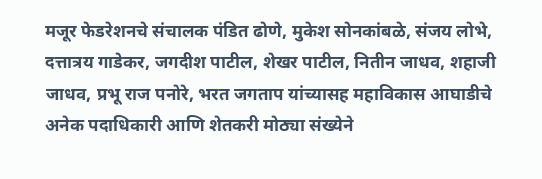मजूर फेडरेशनचे संचालक पंडित ढोणे, मुकेश सोनकांबळे, संजय लोभे, दत्तात्रय गाडेकर, जगदीश पाटील, शेखर पाटील, नितीन जाधव, शहाजी जाधव, प्रभू राज पनोरे, भरत जगताप यांच्यासह महाविकास आघाडीचे अनेक पदाधिकारी आणि शेतकरी मोठ्या संख्येने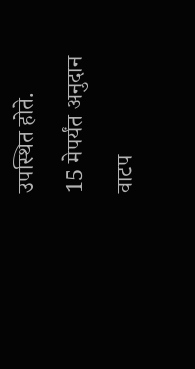उपस्थित होते.
15 मेपर्यंत अनुदान वाटप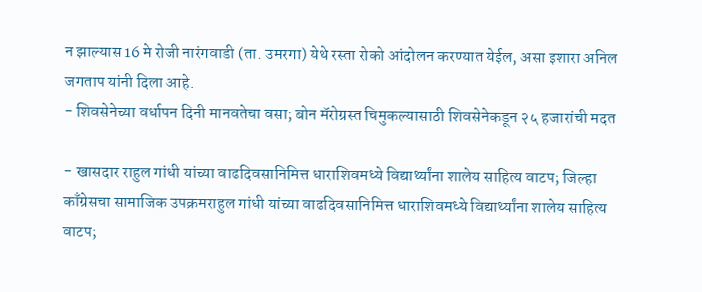न झाल्यास 16 मे रोजी नारंगवाडी (ता. उमरगा) येथे रस्ता रोको आंदोलन करण्यात येईल, असा इशारा अनिल जगताप यांनी दिला आहे.
- शिवसेनेच्या वर्धापन दिनी मानवतेचा वसा; बोन मॅरोग्रस्त चिमुकल्यासाठी शिवसेनेकडून २५ हजारांची मदत

- खासदार राहुल गांधी यांच्या वाढदिवसानिमित्त धाराशिवमध्ये विद्यार्थ्यांना शालेय साहित्य वाटप; जिल्हा काँग्रेसचा सामाजिक उपक्रमराहुल गांधी यांच्या वाढदिवसानिमित्त धाराशिवमध्ये विद्यार्थ्यांना शालेय साहित्य वाटप;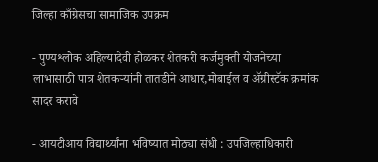जिल्हा काँग्रेसचा सामाजिक उपक्रम

- पुण्यश्लोक अहिल्यादेवी होळकर शेतकरी कर्जमुक्ती योजनेच्या लाभासाठी पात्र शेतकऱ्यांनी तातडीने आधार,मोबाईल व ॲग्रीस्टॅक क्रमांक सादर करावे

- आयटीआय विद्यार्थ्यांना भविष्यात मोठ्या संधी : उपजिल्हाधिकारी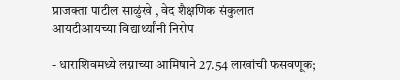प्राजक्ता पाटील साळुंखे , वेद शैक्षणिक संकुलात आयटीआयच्या विद्यार्थ्यांनी निरोप

- धाराशिवमध्ये लग्नाच्या आमिषाने 27.54 लाखांची फसवणूक;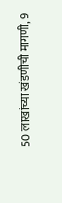50 लाखांच्या खंडणीची मागणी, 9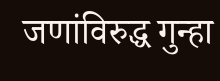जणांविरुद्ध गुन्हा